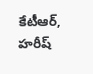కేటీఆర్, హరీష్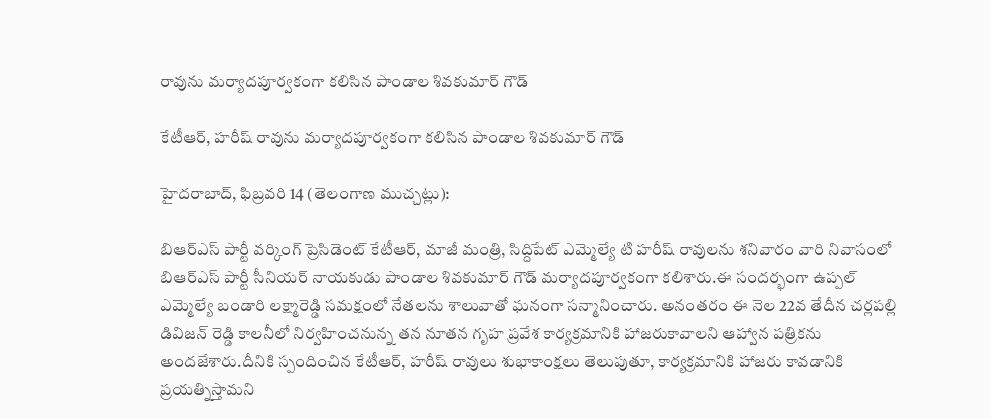రావును మర్యాదపూర్వకంగా కలిసిన పాండాల శివకుమార్ గౌడ్

కేటీఆర్, హరీష్ రావును మర్యాదపూర్వకంగా కలిసిన పాండాల శివకుమార్ గౌడ్

హైదరాబాద్, ఫిబ్రవరి 14 (తెలంగాణ ముచ్చట్లు):

బిఆర్ఎస్ పార్టీ వర్కింగ్ ప్రెసిడెంట్ కేటీఆర్, మాజీ మంత్రి, సిద్దిపేట్ ఎమ్మెల్యే టి హరీష్ రావులను శనివారం వారి నివాసంలో బిఆర్ఎస్ పార్టీ సీనియర్ నాయకుడు పాండాల శివకుమార్ గౌడ్ మర్యాదపూర్వకంగా కలిశారు.ఈ సందర్భంగా ఉప్పల్ ఎమ్మెల్యే బండారి లక్ష్మారెడ్డి సమక్షంలో నేతలను శాలువాతో ఘనంగా సన్మానించారు. అనంతరం ఈ నెల 22వ తేదీన చర్లపల్లి డివిజన్ రెడ్డి కాలనీలో నిర్వహించనున్న తన నూతన గృహ ప్రవేశ కార్యక్రమానికి హాజరుకావాలని ఆహ్వాన పత్రికను అందజేశారు.దీనికి స్పందించిన కేటీఆర్, హరీష్ రావులు శుభాకాంక్షలు తెలుపుతూ, కార్యక్రమానికి హాజరు కావడానికి ప్రయత్నిస్తామని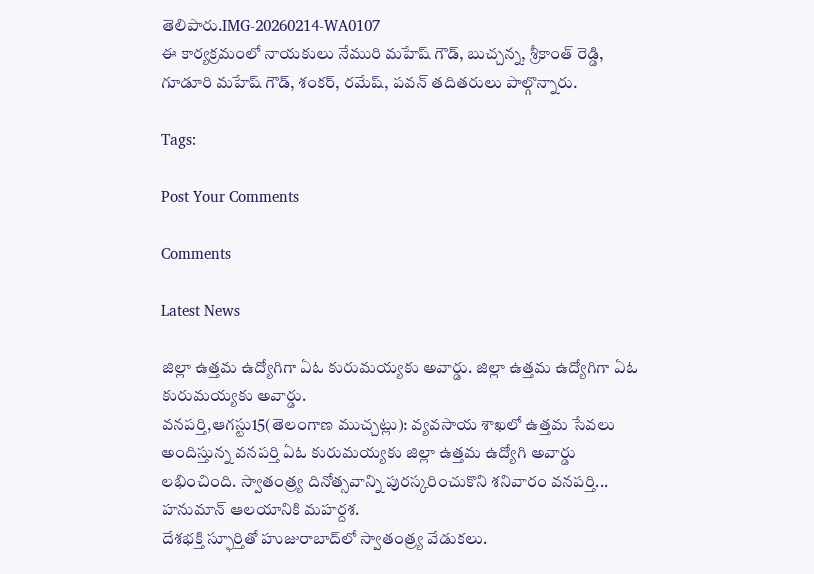తెలిపారు.IMG-20260214-WA0107
ఈ కార్యక్రమంలో నాయకులు నేమురి మహేష్ గౌడ్, బుచ్చన్న, శ్రీకాంత్ రెడ్డి, గూడూరి మహేష్ గౌడ్, శంకర్, రమేష్, పవన్ తదితరులు పాల్గొన్నారు.

Tags:

Post Your Comments

Comments

Latest News

జిల్లా ఉత్తమ ఉద్యోగిగా ఏఓ కురుమయ్యకు అవార్డు. జిల్లా ఉత్తమ ఉద్యోగిగా ఏఓ కురుమయ్యకు అవార్డు.
వనపర్తి,ఆగస్టు15(తెలంగాణ ముచ్చట్లు): వ్యవసాయ శాఖలో ఉత్తమ సేవలు అందిస్తున్న వనపర్తి ఏఓ కురుమయ్యకు జిల్లా ఉత్తమ ఉద్యోగి అవార్డు లభించింది. స్వాతంత్ర్య దినోత్సవాన్ని పురస్కరించుకొని శనివారం వనపర్తి...
హనుమాన్ ఆలయానికి మహర్దశ.
దేశభక్తి స్ఫూర్తితో హుజురాబాద్‌లో స్వాతంత్ర్య వేడుకలు.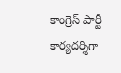కాంగ్రెస్ పార్టీ కార్యదర్శిగా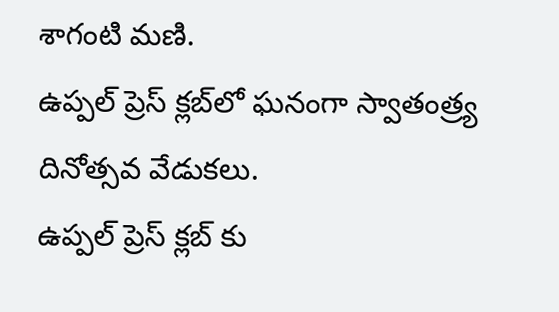శాగంటి మణి.
ఉప్పల్ ప్రెస్ క్లబ్‌లో ఘనంగా స్వాతంత్ర్య దినోత్సవ వేడుకలు.
ఉప్పల్ ప్రెస్ క్లబ్‌ కు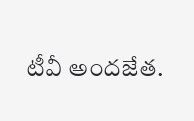టీవీ అందజేత.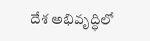దేశ అభివృద్ధిలో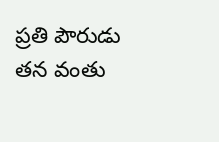ప్రతి పౌరుడు తన వంతు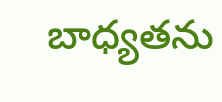బాధ్యతను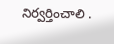నిర్వర్తించాలి .